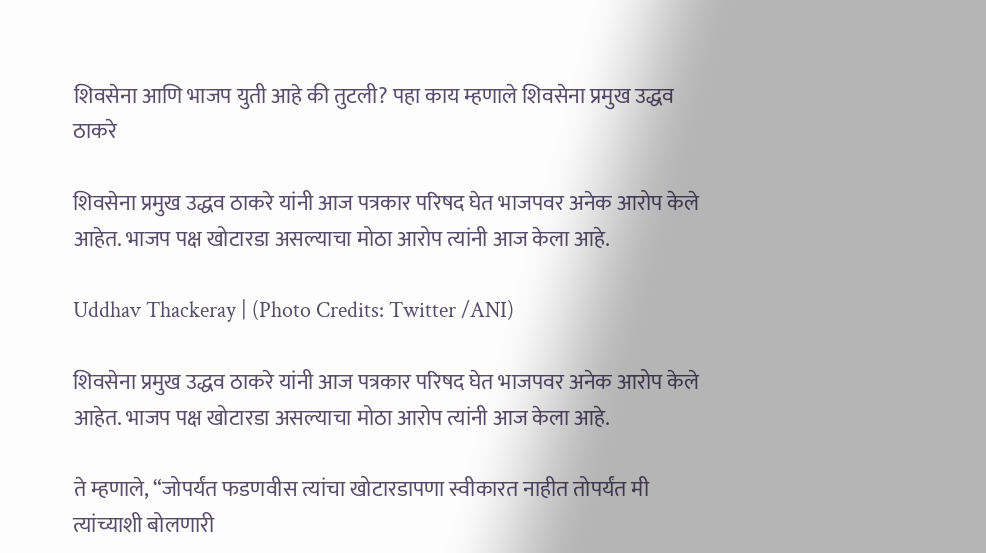शिवसेना आणि भाजप युती आहे की तुटली? पहा काय म्हणाले शिवसेना प्रमुख उद्धव ठाकरे

शिवसेना प्रमुख उद्धव ठाकरे यांनी आज पत्रकार परिषद घेत भाजपवर अनेक आरोप केले आहेत. भाजप पक्ष खोटारडा असल्याचा मोठा आरोप त्यांनी आज केला आहे.

Uddhav Thackeray | (Photo Credits: Twitter /ANI)

शिवसेना प्रमुख उद्धव ठाकरे यांनी आज पत्रकार परिषद घेत भाजपवर अनेक आरोप केले आहेत. भाजप पक्ष खोटारडा असल्याचा मोठा आरोप त्यांनी आज केला आहे.

ते म्हणाले, “जोपर्यंत फडणवीस त्यांचा खोटारडापणा स्वीकारत नाहीत तोपर्यंत मी त्यांच्याशी बोलणारी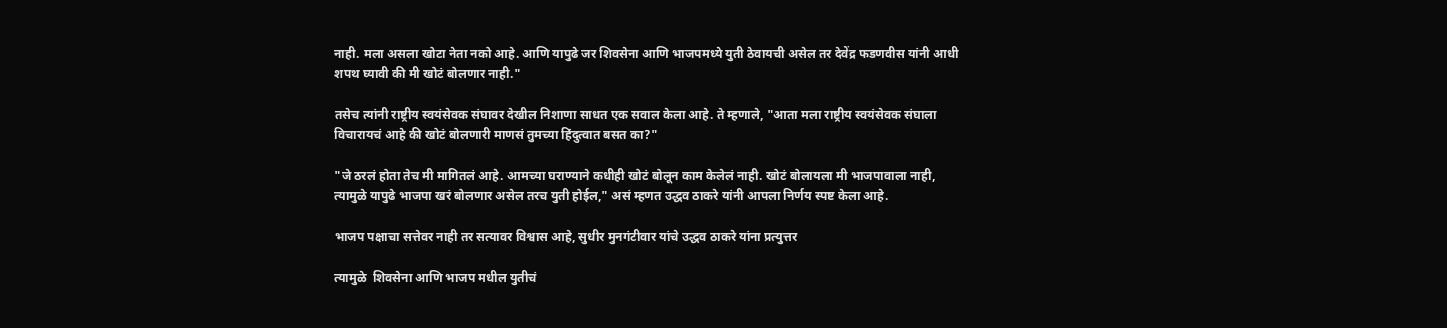नाही. मला असला खोटा नेता नको आहे. आणि यापुढे जर शिवसेना आणि भाजपमध्ये युती ठेवायची असेल तर देवेंद्र फडणवीस यांनी आधी शपथ घ्यावी की मी खोटं बोलणार नाही."

तसेच त्यांनी राष्ट्रीय स्वयंसेवक संघावर देखील निशाणा साधत एक सवाल केला आहे. ते म्हणाले, "आता मला राष्ट्रीय स्वयंसेवक संघाला विचारायचं आहे की खोटं बोलणारी माणसं तुमच्या हिंदुत्वात बसत का?"

"जे ठरलं होता तेच मी मागितलं आहे. आमच्या घराण्याने कधीही खोटं बोलून काम केलेलं नाही. खोटं बोलायला मी भाजपावाला नाही, त्यामुळे यापुढे भाजपा खरं बोलणार असेल तरच युती होईल," असं म्हणत उद्धव ठाकरे यांनी आपला निर्णय स्पष्ट केला आहे.

भाजप पक्षाचा सत्तेवर नाही तर सत्यावर विश्वास आहे, सुधीर मुनगंटीवार यांचे उद्धव ठाकरे यांना प्रत्युत्तर

त्यामुळे  शिवसेना आणि भाजप मधील युतीचं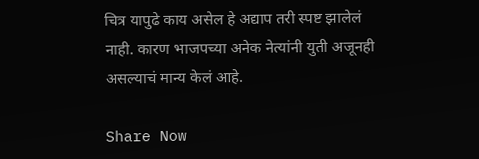चित्र यापुढे काय असेल हे अद्याप तरी स्पष्ट झालेलं नाही. कारण भाजपच्या अनेक नेत्यांनी युती अजूनही असल्याचं मान्य केलं आहे.

Share Now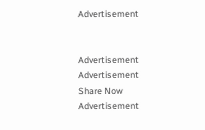Advertisement


Advertisement
Advertisement
Share Now
Advertisement